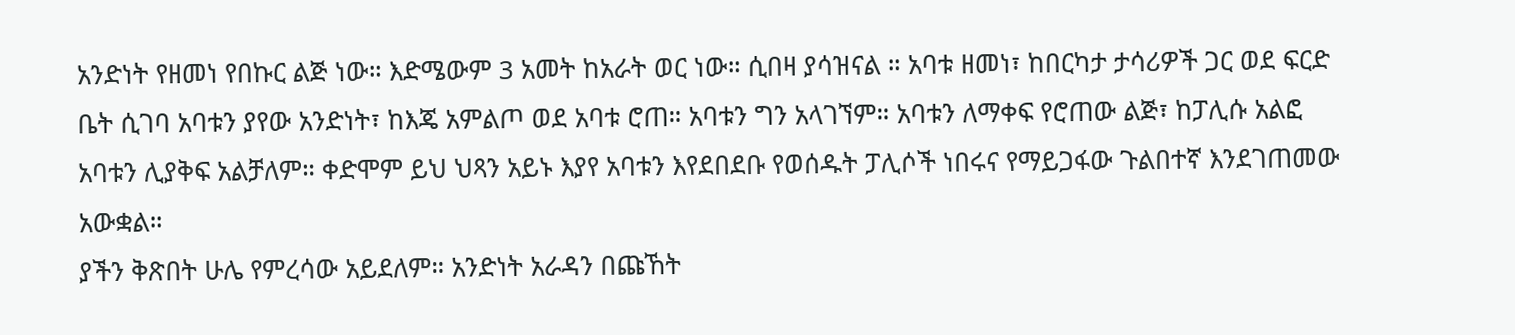አንድነት የዘመነ የበኩር ልጅ ነው። እድሜውም 3 አመት ከአራት ወር ነው። ሲበዛ ያሳዝናል ። አባቱ ዘመነ፣ ከበርካታ ታሳሪዎች ጋር ወደ ፍርድ ቤት ሲገባ አባቱን ያየው አንድነት፣ ከእጄ አምልጦ ወደ አባቱ ሮጠ። አባቱን ግን አላገኘም። አባቱን ለማቀፍ የሮጠው ልጅ፣ ከፓሊሱ አልፎ አባቱን ሊያቅፍ አልቻለም። ቀድሞም ይህ ህጻን አይኑ እያየ አባቱን እየደበደቡ የወሰዱት ፓሊሶች ነበሩና የማይጋፋው ጉልበተኛ እንደገጠመው አውቋል።
ያችን ቅጽበት ሁሌ የምረሳው አይደለም። አንድነት አራዳን በጩኸት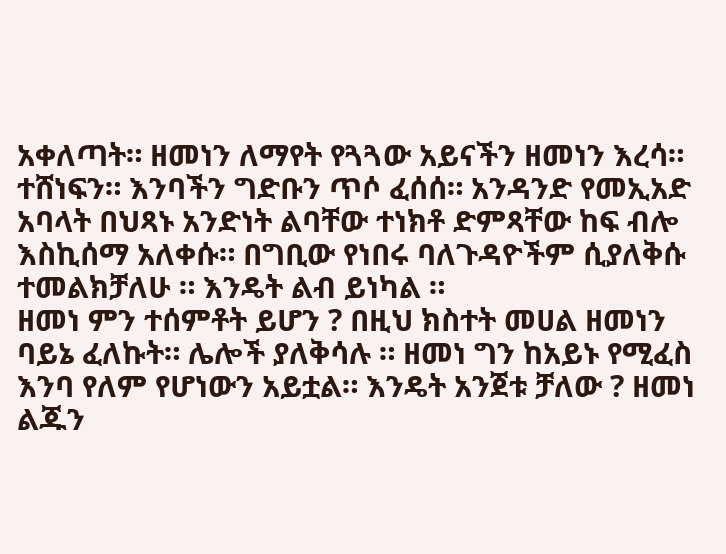አቀለጣት። ዘመነን ለማየት የጓጓው አይናችን ዘመነን እረሳ። ተሸነፍን። እንባችን ግድቡን ጥሶ ፈሰሰ። አንዳንድ የመኢአድ አባላት በህጻኑ አንድነት ልባቸው ተነክቶ ድምጻቸው ከፍ ብሎ እስኪሰማ አለቀሱ። በግቢው የነበሩ ባለጉዳዮችም ሲያለቅሱ ተመልክቻለሁ ። እንዴት ልብ ይነካል ።
ዘመነ ምን ተሰምቶት ይሆን ? በዚህ ክስተት መሀል ዘመነን ባይኔ ፈለኩት። ሌሎች ያለቅሳሉ ። ዘመነ ግን ከአይኑ የሚፈስ እንባ የለም የሆነውን አይቷል። እንዴት አንጀቱ ቻለው ? ዘመነ ልጁን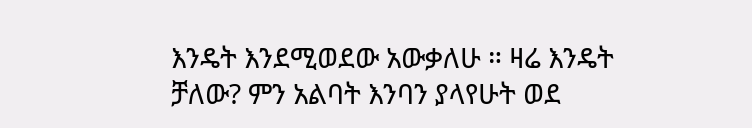እንዴት እንደሚወደው አውቃለሁ ። ዛሬ እንዴት ቻለው? ምን አልባት እንባን ያላየሁት ወደ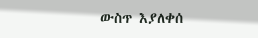ውስጥ እያለቀሰ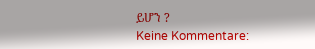ይሆን ?
Keine Kommentare: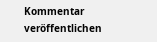Kommentar veröffentlichen